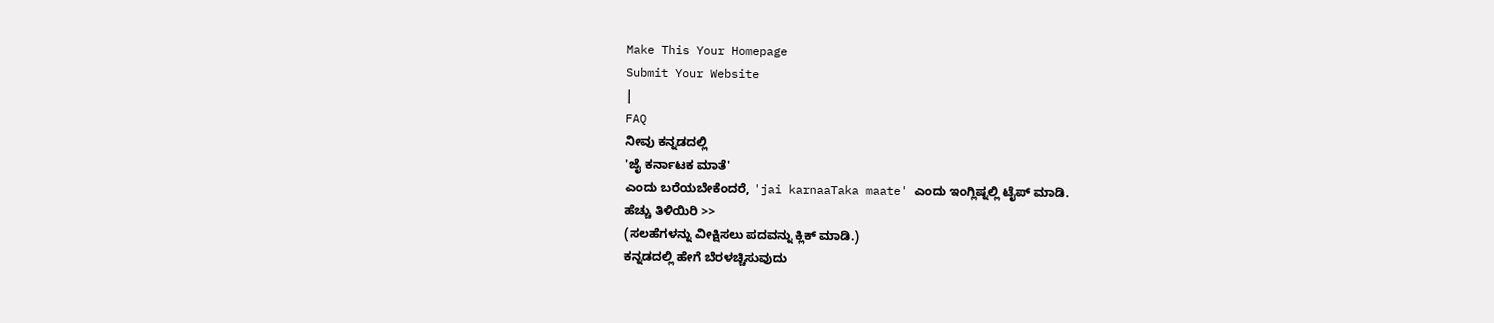Make This Your Homepage
Submit Your Website
|
FAQ
ನೀವು ಕನ್ನಡದಲ್ಲಿ
'ಜೈ ಕರ್ನಾಟಕ ಮಾತೆ'
ಎಂದು ಬರೆಯಬೇಕೆಂದರೆ, 'jai karnaaTaka maate' ಎಂದು ಇಂಗ್ಲಿಷ್ನಲ್ಲಿ ಟೈಪ್ ಮಾಡಿ.
ಹೆಚ್ಚು ತಿಳಿಯಿರಿ >>
(ಸಲಹೆಗಳನ್ನು ವೀಕ್ಷಿಸಲು ಪದವನ್ನು ಕ್ಲಿಕ್ ಮಾಡಿ.)
ಕನ್ನಡದಲ್ಲಿ ಹೇಗೆ ಬೆರಳಚ್ಚಿಸುವುದು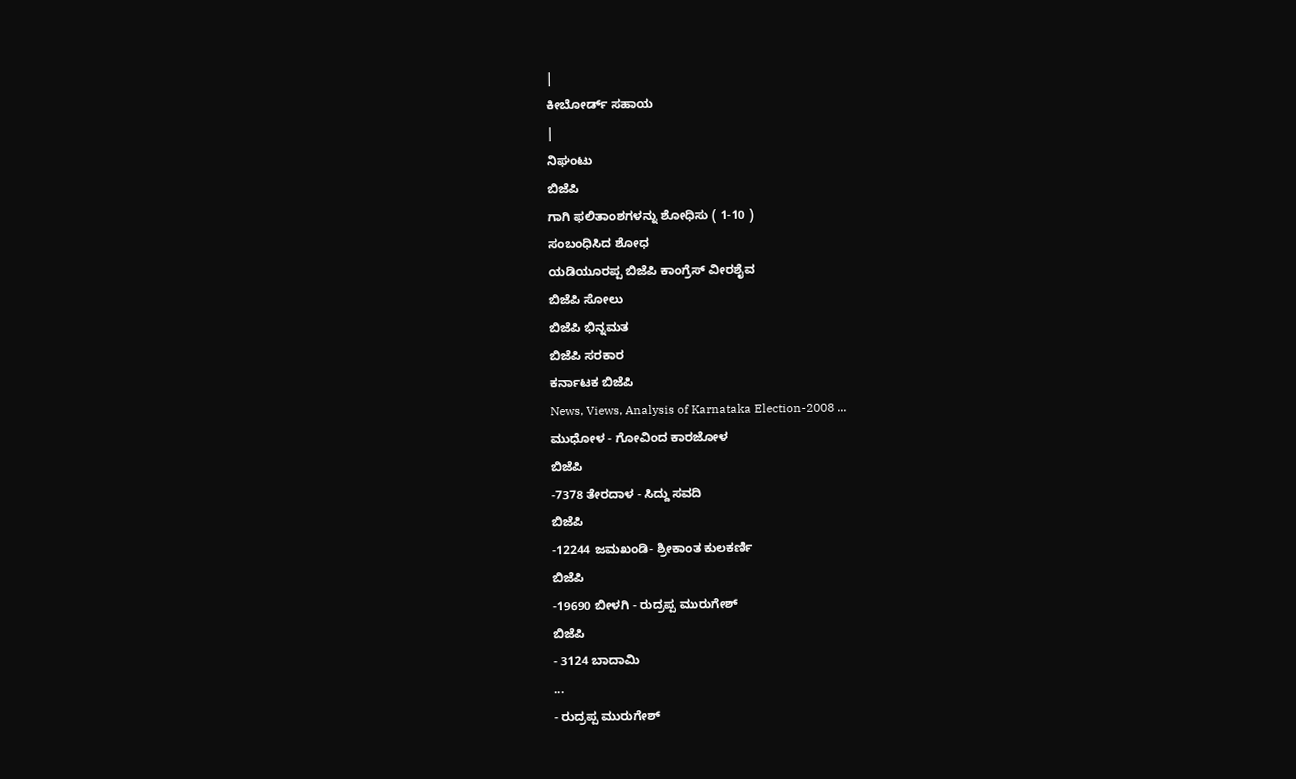|
ಕೀಬೋರ್ಡ್ ಸಹಾಯ
|
ನಿಘಂಟು
ಬಿಜೆಪಿ
ಗಾಗಿ ಫಲಿತಾಂಶಗಳನ್ನು ಶೋಧಿಸು ( 1-10 )
ಸಂಬಂಧಿಸಿದ ಶೋಧ
ಯಡಿಯೂರಪ್ಪ ಬಿಜೆಪಿ ಕಾಂಗ್ರೆಸ್ ವೀರಶೈವ
ಬಿಜೆಪಿ ಸೋಲು
ಬಿಜೆಪಿ ಭಿನ್ನಮತ
ಬಿಜೆಪಿ ಸರಕಾರ
ಕರ್ನಾಟಕ ಬಿಜೆಪಿ
News, Views, Analysis of Karnataka Election-2008 ...
ಮುಧೋಳ - ಗೋವಿಂದ ಕಾರಜೋಳ
ಬಿಜೆಪಿ
-7378 ತೇರದಾಳ - ಸಿದ್ದು ಸವದಿ
ಬಿಜೆಪಿ
-12244 ಜಮಖಂಡಿ- ಶ್ರೀಕಾಂತ ಕುಲಕರ್ಣಿ
ಬಿಜೆಪಿ
-19690 ಬೀಳಗಿ - ರುದ್ರಪ್ಪ ಮುರುಗೇಶ್
ಬಿಜೆಪಿ
- 3124 ಬಾದಾಮಿ
...
- ರುದ್ರಪ್ಪ ಮುರುಗೇಶ್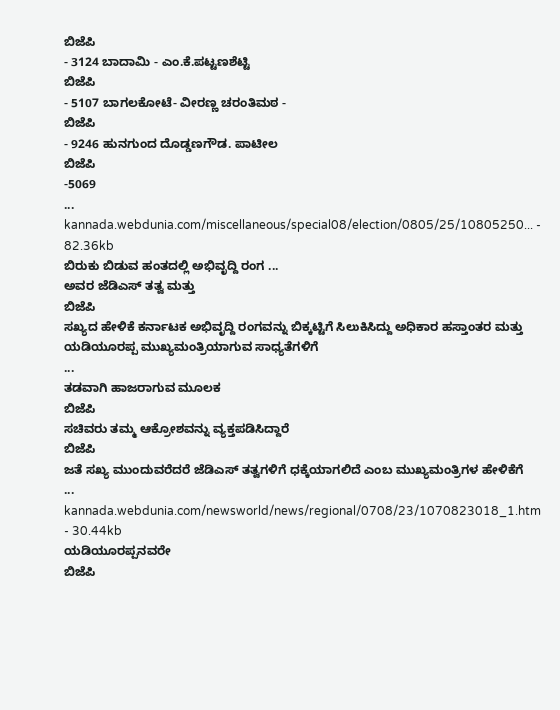ಬಿಜೆಪಿ
- 3124 ಬಾದಾಮಿ - ಎಂ.ಕೆ.ಪಟ್ಟಣಶೆಟ್ಟಿ
ಬಿಜೆಪಿ
- 5107 ಬಾಗಲಕೋಟೆ- ವೀರಣ್ಣ ಚರಂತಿಮಠ -
ಬಿಜೆಪಿ
- 9246 ಹುನಗುಂದ ದೊಡ್ಡಣಗೌಡ. ಪಾಟೀಲ
ಬಿಜೆಪಿ
-5069
...
kannada.webdunia.com/miscellaneous/special08/election/0805/25/10805250... - 82.36kb
ಬಿರುಕು ಬಿಡುವ ಹಂತದಲ್ಲಿ ಅಭಿವೃದ್ದಿ ರಂಗ ...
ಅವರ ಜೆಡಿಎಸ್ ತತ್ವ ಮತ್ತು
ಬಿಜೆಪಿ
ಸಖ್ಯದ ಹೇಳಿಕೆ ಕರ್ನಾಟಕ ಅಭಿವೃದ್ದಿ ರಂಗವನ್ನು ಬಿಕ್ಕಟ್ಟಿಗೆ ಸಿಲುಕಿಸಿದ್ದು ಅಧಿಕಾರ ಹಸ್ತಾಂತರ ಮತ್ತು ಯಡಿಯೂರಪ್ಪ ಮುಖ್ಯಮಂತ್ರಿಯಾಗುವ ಸಾಧ್ಯತೆಗಳಿಗೆ
...
ತಡವಾಗಿ ಹಾಜರಾಗುವ ಮೂಲಕ
ಬಿಜೆಪಿ
ಸಚಿವರು ತಮ್ಮ ಆಕ್ರೋಶವನ್ನು ವ್ಯಕ್ತಪಡಿಸಿದ್ದಾರೆ
ಬಿಜೆಪಿ
ಜತೆ ಸಖ್ಯ ಮುಂದುವರೆದರೆ ಜೆಡಿಎಸ್ ತತ್ವಗಳಿಗೆ ಧಕ್ಕೆಯಾಗಲಿದೆ ಎಂಬ ಮುಖ್ಯಮಂತ್ರಿಗಳ ಹೇಳಿಕೆಗೆ
...
kannada.webdunia.com/newsworld/news/regional/0708/23/1070823018_1.htm - 30.44kb
ಯಡಿಯೂರಪ್ಪನವರೇ
ಬಿಜೆಪಿ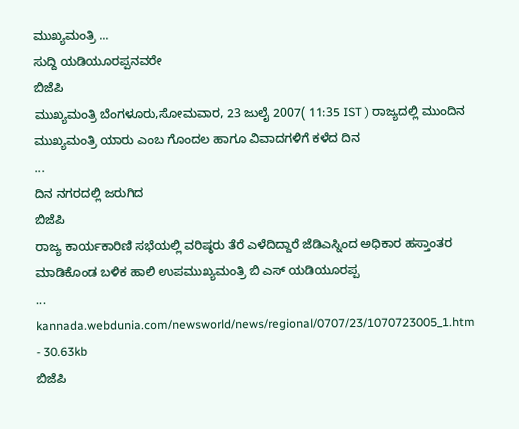ಮುಖ್ಯಮಂತ್ರಿ ...
ಸುದ್ದಿ ಯಡಿಯೂರಪ್ಪನವರೇ
ಬಿಜೆಪಿ
ಮುಖ್ಯಮಂತ್ರಿ ಬೆಂಗಳೂರು,ಸೋಮವಾರ, 23 ಜುಲೈ 2007( 11:35 IST ) ರಾಜ್ಯದಲ್ಲಿ ಮುಂದಿನ ಮುಖ್ಯಮಂತ್ರಿ ಯಾರು ಎಂಬ ಗೊಂದಲ ಹಾಗೂ ವಿವಾದಗಳಿಗೆ ಕಳೆದ ದಿನ
...
ದಿನ ನಗರದಲ್ಲಿ ಜರುಗಿದ
ಬಿಜೆಪಿ
ರಾಜ್ಯ ಕಾರ್ಯಕಾರಿಣಿ ಸಭೆಯಲ್ಲಿ ವರಿಷ್ಠರು ತೆರೆ ಎಳೆದಿದ್ದಾರೆ ಜೆಡಿಎಸ್ನಿಂದ ಅಧಿಕಾರ ಹಸ್ತಾಂತರ ಮಾಡಿಕೊಂಡ ಬಳಿಕ ಹಾಲಿ ಉಪಮುಖ್ಯಮಂತ್ರಿ ಬಿ ಎಸ್ ಯಡಿಯೂರಪ್ಪ
...
kannada.webdunia.com/newsworld/news/regional/0707/23/1070723005_1.htm - 30.63kb
ಬಿಜೆಪಿ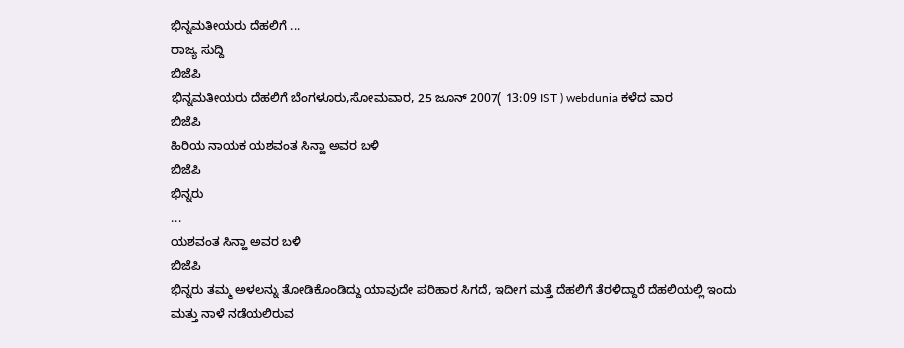ಭಿನ್ನಮತೀಯರು ದೆಹಲಿಗೆ ...
ರಾಜ್ಯ ಸುದ್ದಿ
ಬಿಜೆಪಿ
ಭಿನ್ನಮತೀಯರು ದೆಹಲಿಗೆ ಬೆಂಗಳೂರು,ಸೋಮವಾರ, 25 ಜೂನ್ 2007( 13:09 IST ) webdunia ಕಳೆದ ವಾರ
ಬಿಜೆಪಿ
ಹಿರಿಯ ನಾಯಕ ಯಶವಂತ ಸಿನ್ಹಾ ಅವರ ಬಳಿ
ಬಿಜೆಪಿ
ಭಿನ್ನರು
...
ಯಶವಂತ ಸಿನ್ಹಾ ಅವರ ಬಳಿ
ಬಿಜೆಪಿ
ಭಿನ್ನರು ತಮ್ಮ ಅಳಲನ್ನು ತೋಡಿಕೊಂಡಿದ್ದು ಯಾವುದೇ ಪರಿಹಾರ ಸಿಗದೆ, ಇದೀಗ ಮತ್ತೆ ದೆಹಲಿಗೆ ತೆರಳಿದ್ದಾರೆ ದೆಹಲಿಯಲ್ಲಿ ಇಂದು ಮತ್ತು ನಾಳೆ ನಡೆಯಲಿರುವ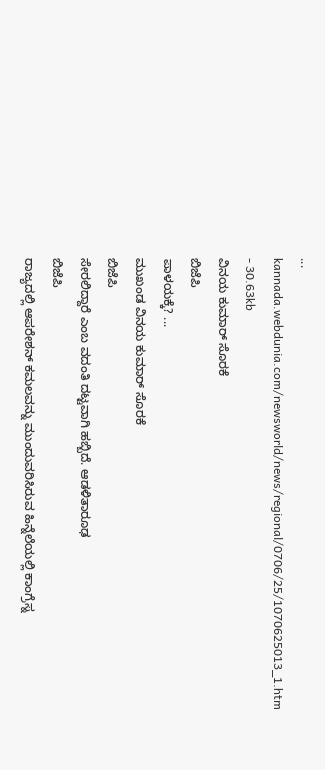...
kannada.webdunia.com/newsworld/news/regional/0706/25/1070625013_1.htm - 30.63kb
ವಿನಯ ಕುಮಾರ್ ಸೊರಕೆ
ಬಿಜೆಪಿ
ಪಾಳಯಕ್ಕೆ? ...
ಮುಖಂಡ ವಿನಯ ಕುಮಾರ್ ಸೊರಕೆ
ಬಿಜೆಪಿ
ಸೇರಲಿದ್ದಾರೆ ಎಂಬ ವದಂತಿ ದಟ್ಟವಾಗಿ ಹಬ್ಬಿದೆ. ಆಡಳಿತಾರೂಢ
ಬಿಜೆಪಿ
ರಾಜ್ಯದಲ್ಲಿ ಆಪರೇಶನ್ ಕಮಲವನ್ನು ಮುಂದುವರಿಸಿರುವ ಹಿನ್ನೆಲೆಯಲ್ಲಿ ಕಾಂಗ್ರೆಸ್ನ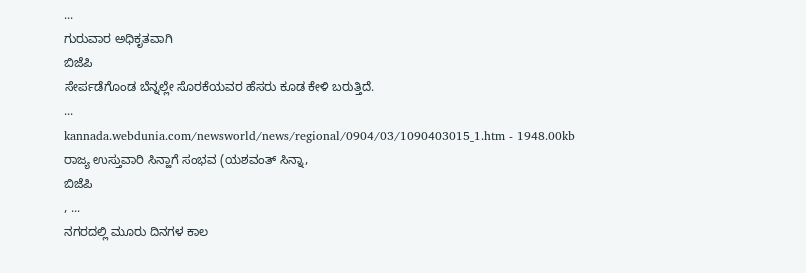...
ಗುರುವಾರ ಅಧಿಕೃತವಾಗಿ
ಬಿಜೆಪಿ
ಸೇರ್ಪಡೆಗೊಂಡ ಬೆನ್ನಲ್ಲೇ ಸೊರಕೆಯವರ ಹೆಸರು ಕೂಡ ಕೇಳಿ ಬರುತ್ತಿದೆ.
...
kannada.webdunia.com/newsworld/news/regional/0904/03/1090403015_1.htm - 1948.00kb
ರಾಜ್ಯ ಉಸ್ತುವಾರಿ ಸಿನ್ಹಾಗೆ ಸಂಭವ (ಯಶವಂತ್ ಸಿನ್ನಾ,
ಬಿಜೆಪಿ
, ...
ನಗರದಲ್ಲಿ ಮೂರು ದಿನಗಳ ಕಾಲ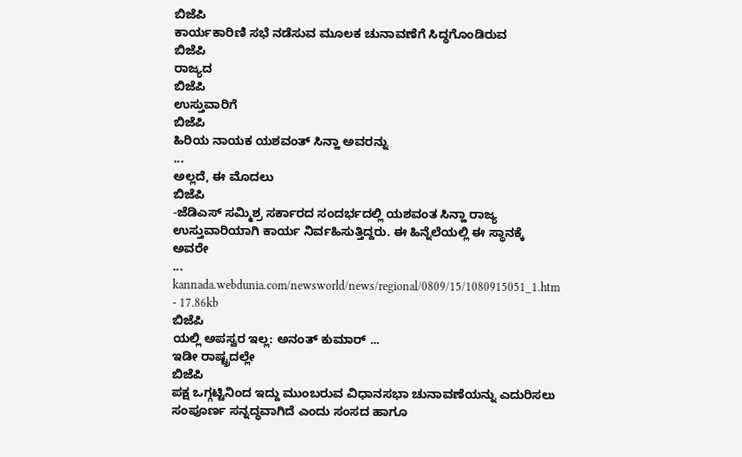ಬಿಜೆಪಿ
ಕಾರ್ಯಕಾರಿಣಿ ಸಭೆ ನಡೆಸುವ ಮೂಲಕ ಚುನಾವಣೆಗೆ ಸಿದ್ಧಗೊಂಡಿರುವ
ಬಿಜೆಪಿ
ರಾಜ್ಯದ
ಬಿಜೆಪಿ
ಉಸ್ತುವಾರಿಗೆ
ಬಿಜೆಪಿ
ಹಿರಿಯ ನಾಯಕ ಯಶವಂತ್ ಸಿನ್ಹಾ ಅವರನ್ನು
...
ಅಲ್ಲದೆ, ಈ ಮೊದಲು
ಬಿಜೆಪಿ
-ಜೆಡಿಎಸ್ ಸಮ್ಮಿಶ್ರ ಸರ್ಕಾರದ ಸಂದರ್ಭದಲ್ಲಿ ಯಶವಂತ ಸಿನ್ಹಾ ರಾಜ್ಯ ಉಸ್ತುವಾರಿಯಾಗಿ ಕಾರ್ಯ ನಿರ್ವಹಿಸುತ್ತಿದ್ದರು. ಈ ಹಿನ್ನೆಲೆಯಲ್ಲಿ ಈ ಸ್ಥಾನಕ್ಕೆ ಅವರೇ
...
kannada.webdunia.com/newsworld/news/regional/0809/15/1080915051_1.htm - 17.86kb
ಬಿಜೆಪಿ
ಯಲ್ಲಿ ಅಪಸ್ವರ ಇಲ್ಲ: ಅನಂತ್ ಕುಮಾರ್ ...
ಇಡೀ ರಾಷ್ಟ್ರದಲ್ಲೇ
ಬಿಜೆಪಿ
ಪಕ್ಷ ಒಗ್ಗಟ್ಟಿನಿಂದ ಇದ್ದು ಮುಂಬರುವ ವಿಧಾನಸಭಾ ಚುನಾವಣೆಯನ್ನು ಎದುರಿಸಲು ಸಂಪೂರ್ಣ ಸನ್ನದ್ಧವಾಗಿದೆ ಎಂದು ಸಂಸದ ಹಾಗೂ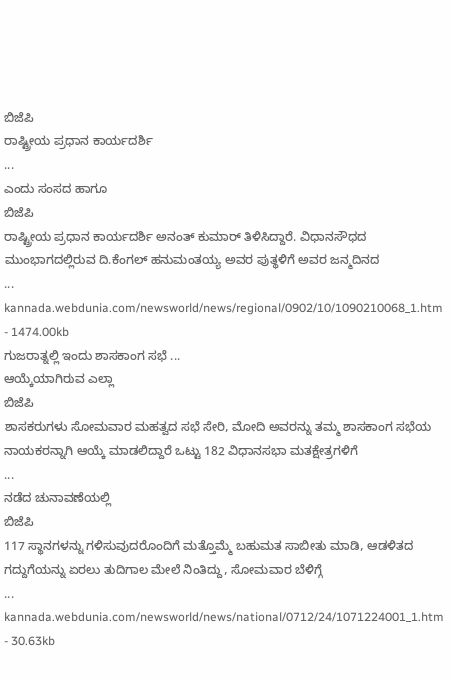ಬಿಜೆಪಿ
ರಾಷ್ಟ್ರೀಯ ಪ್ರಧಾನ ಕಾರ್ಯದರ್ಶಿ
...
ಎಂದು ಸಂಸದ ಹಾಗೂ
ಬಿಜೆಪಿ
ರಾಷ್ಟ್ರೀಯ ಪ್ರಧಾನ ಕಾರ್ಯದರ್ಶಿ ಅನಂತ್ ಕುಮಾರ್ ತಿಳಿಸಿದ್ದಾರೆ. ವಿಧಾನಸೌಧದ ಮುಂಭಾಗದಲ್ಲಿರುವ ದಿ.ಕೆಂಗಲ್ ಹನುಮಂತಯ್ಯ ಅವರ ಪುತ್ಥಳಿಗೆ ಅವರ ಜನ್ಮದಿನದ
...
kannada.webdunia.com/newsworld/news/regional/0902/10/1090210068_1.htm - 1474.00kb
ಗುಜರಾತ್ನಲ್ಲಿ ಇಂದು ಶಾಸಕಾಂಗ ಸಭೆ ...
ಆಯ್ಕೆಯಾಗಿರುವ ಎಲ್ಲಾ
ಬಿಜೆಪಿ
ಶಾಸಕರುಗಳು ಸೋಮವಾರ ಮಹತ್ವದ ಸಭೆ ಸೇರಿ, ಮೋದಿ ಅವರನ್ನು ತಮ್ಮ ಶಾಸಕಾಂಗ ಸಭೆಯ ನಾಯಕರನ್ನಾಗಿ ಆಯ್ಕೆ ಮಾಡಲಿದ್ದಾರೆ ಒಟ್ಟು 182 ವಿಧಾನಸಭಾ ಮತಕ್ಷೇತ್ರಗಳಿಗೆ
...
ನಡೆದ ಚುನಾವಣೆಯಲ್ಲಿ
ಬಿಜೆಪಿ
117 ಸ್ಥಾನಗಳನ್ನು ಗಳಿಸುವುದರೊಂದಿಗೆ ಮತ್ತೊಮ್ಮೆ ಬಹುಮತ ಸಾಬೀತು ಮಾಡಿ, ಆಡಳಿತದ ಗದ್ದುಗೆಯನ್ನು ಏರಲು ತುದಿಗಾಲ ಮೇಲೆ ನಿಂತಿದ್ದು, ಸೋಮವಾರ ಬೆಳಿಗ್ಗೆ
...
kannada.webdunia.com/newsworld/news/national/0712/24/1071224001_1.htm - 30.63kb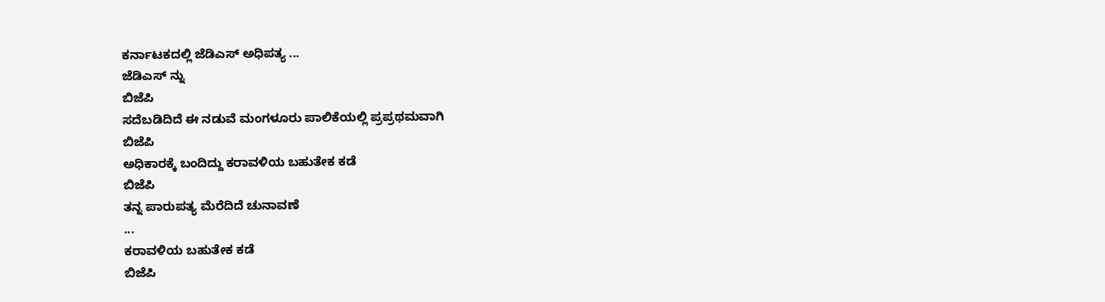ಕರ್ನಾಟಕದಲ್ಲಿ ಜೆಡಿಎಸ್ ಅಧಿಪತ್ಯ ...
ಜೆಡಿಎಸ್ ನ್ನು
ಬಿಜೆಪಿ
ಸದೆಬಡಿದಿದೆ ಈ ನಡುವೆ ಮಂಗಳೂರು ಪಾಲಿಕೆಯಲ್ಲಿ ಪ್ರಪ್ರಥಮವಾಗಿ
ಬಿಜೆಪಿ
ಅಧಿಕಾರಕ್ಕೆ ಬಂದಿದ್ದು ಕರಾವಳಿಯ ಬಹುತೇಕ ಕಡೆ
ಬಿಜೆಪಿ
ತನ್ನ ಪಾರುಪತ್ಯ ಮೆರೆದಿದೆ ಚುನಾವಣೆ
...
ಕರಾವಳಿಯ ಬಹುತೇಕ ಕಡೆ
ಬಿಜೆಪಿ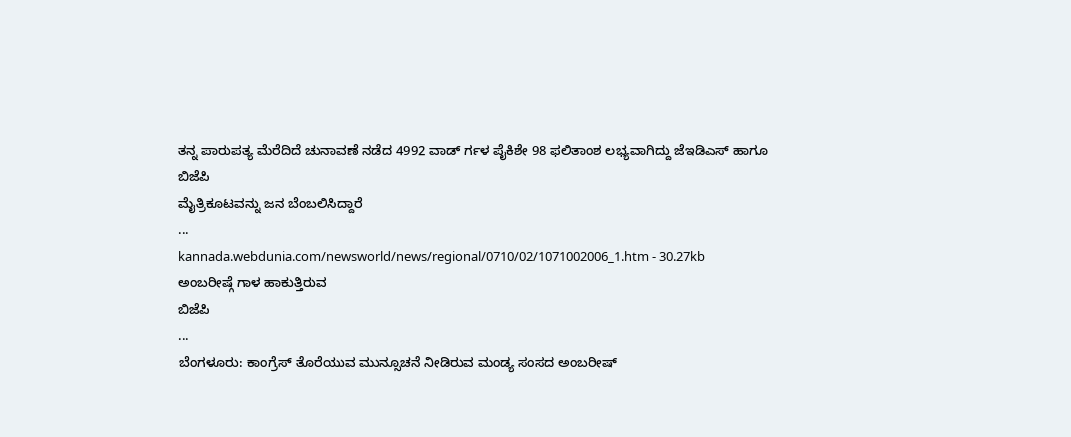ತನ್ನ ಪಾರುಪತ್ಯ ಮೆರೆದಿದೆ ಚುನಾವಣೆ ನಡೆದ 4992 ವಾಡ್ ರ್ಗಳ ಪೈಕಿಶೇ 98 ಫಲಿತಾಂಶ ಲಭ್ಯವಾಗಿದ್ದು ಜೆಇಡಿಎಸ್ ಹಾಗೂ
ಬಿಜೆಪಿ
ಮೈತ್ರಿಕೂಟವನ್ನು ಜನ ಬೆಂಬಲಿಸಿದ್ದಾರೆ
...
kannada.webdunia.com/newsworld/news/regional/0710/02/1071002006_1.htm - 30.27kb
ಅಂಬರೀಷ್ಗೆ ಗಾಳ ಹಾಕುತ್ತಿರುವ
ಬಿಜೆಪಿ
...
ಬೆಂಗಳೂರು: ಕಾಂಗ್ರೆಸ್ ತೊರೆಯುವ ಮುನ್ಸೂಚನೆ ನೀಡಿರುವ ಮಂಡ್ಯ ಸಂಸದ ಅಂಬರೀಷ್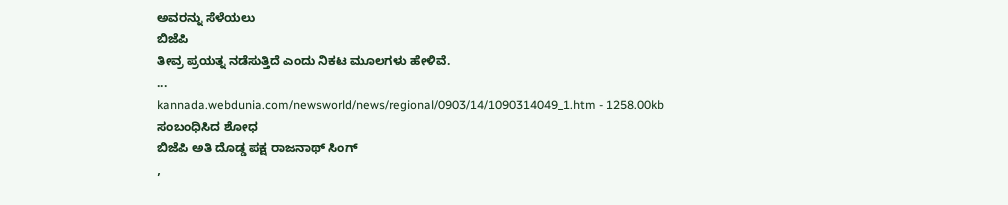ಅವರನ್ನು ಸೆಳೆಯಲು
ಬಿಜೆಪಿ
ತೀವ್ರ ಪ್ರಯತ್ನ ನಡೆಸುತ್ತಿದೆ ಎಂದು ನಿಕಟ ಮೂಲಗಳು ಹೇಳಿವೆ.
...
kannada.webdunia.com/newsworld/news/regional/0903/14/1090314049_1.htm - 1258.00kb
ಸಂಬಂಧಿಸಿದ ಶೋಧ
ಬಿಜೆಪಿ ಅತಿ ದೊಡ್ಡ ಪಕ್ಷ ರಾಜನಾಥ್ ಸಿಂಗ್
,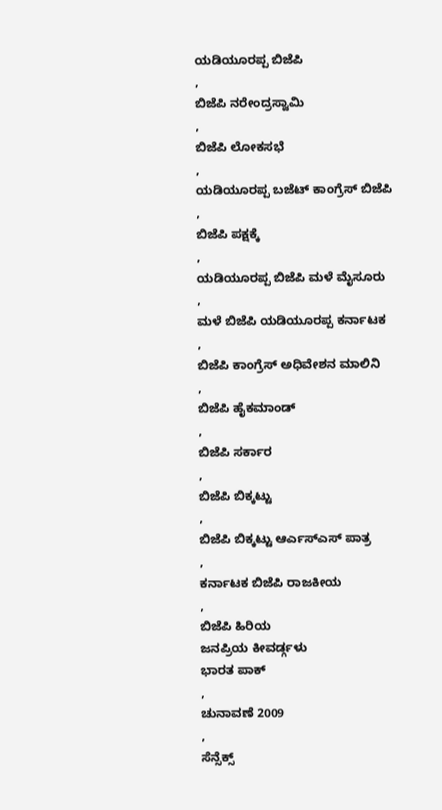ಯಡಿಯೂರಪ್ಪ ಬಿಜೆಪಿ
,
ಬಿಜೆಪಿ ನರೇಂದ್ರಸ್ವಾಮಿ
,
ಬಿಜೆಪಿ ಲೋಕಸಭೆ
,
ಯಡಿಯೂರಪ್ಪ ಬಜೆಟ್ ಕಾಂಗ್ರೆಸ್ ಬಿಜೆಪಿ
,
ಬಿಜೆಪಿ ಪಕ್ಷಕ್ಕೆ
,
ಯಡಿಯೂರಪ್ಪ ಬಿಜೆಪಿ ಮಳೆ ಮೈಸೂರು
,
ಮಳೆ ಬಿಜೆಪಿ ಯಡಿಯೂರಪ್ಪ ಕರ್ನಾಟಕ
,
ಬಿಜೆಪಿ ಕಾಂಗ್ರೆಸ್ ಅಧಿವೇಶನ ಮಾಲಿನಿ
,
ಬಿಜೆಪಿ ಹೈಕಮಾಂಡ್
,
ಬಿಜೆಪಿ ಸರ್ಕಾರ
,
ಬಿಜೆಪಿ ಬಿಕ್ಕಟ್ಟು
,
ಬಿಜೆಪಿ ಬಿಕ್ಕಟ್ಟು ಆರ್ಎಸ್ಎಸ್ ಪಾತ್ರ
,
ಕರ್ನಾಟಕ ಬಿಜೆಪಿ ರಾಜಕೀಯ
,
ಬಿಜೆಪಿ ಹಿರಿಯ
ಜನಪ್ರಿಯ ಕೀವರ್ಡ್ಗಳು
ಭಾರತ ಪಾಕ್
,
ಚುನಾವಣೆ 2009
,
ಸೆನ್ಸೆಕ್ಸ್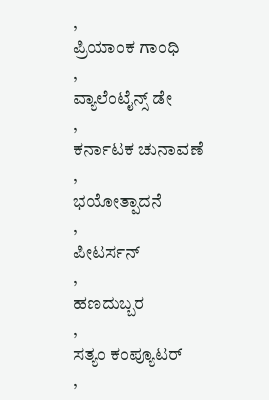,
ಪ್ರಿಯಾಂಕ ಗಾಂಧಿ
,
ವ್ಯಾಲೆಂಟೈನ್ಸ್ ಡೇ
,
ಕರ್ನಾಟಕ ಚುನಾವಣೆ
,
ಭಯೋತ್ಪಾದನೆ
,
ಪೀಟರ್ಸನ್
,
ಹಣದುಬ್ಬರ
,
ಸತ್ಯಂ ಕಂಪ್ಯೂಟರ್
,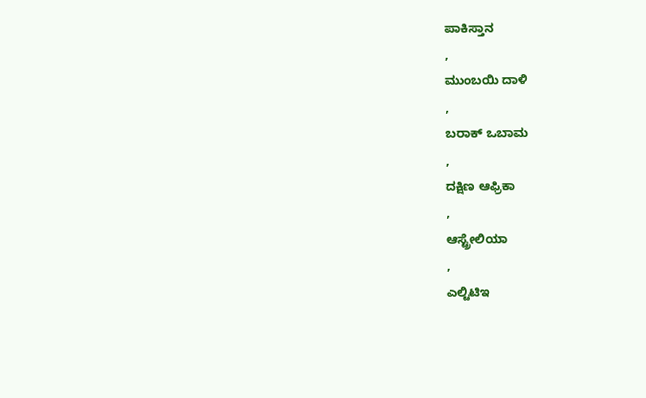ಪಾಕಿಸ್ತಾನ
,
ಮುಂಬಯಿ ದಾಳಿ
,
ಬರಾಕ್ ಒಬಾಮ
,
ದಕ್ಷಿಣ ಆಫ್ರಿಕಾ
,
ಆಸ್ಟ್ರೇಲಿಯಾ
,
ಎಲ್ಟಿಟಿಇ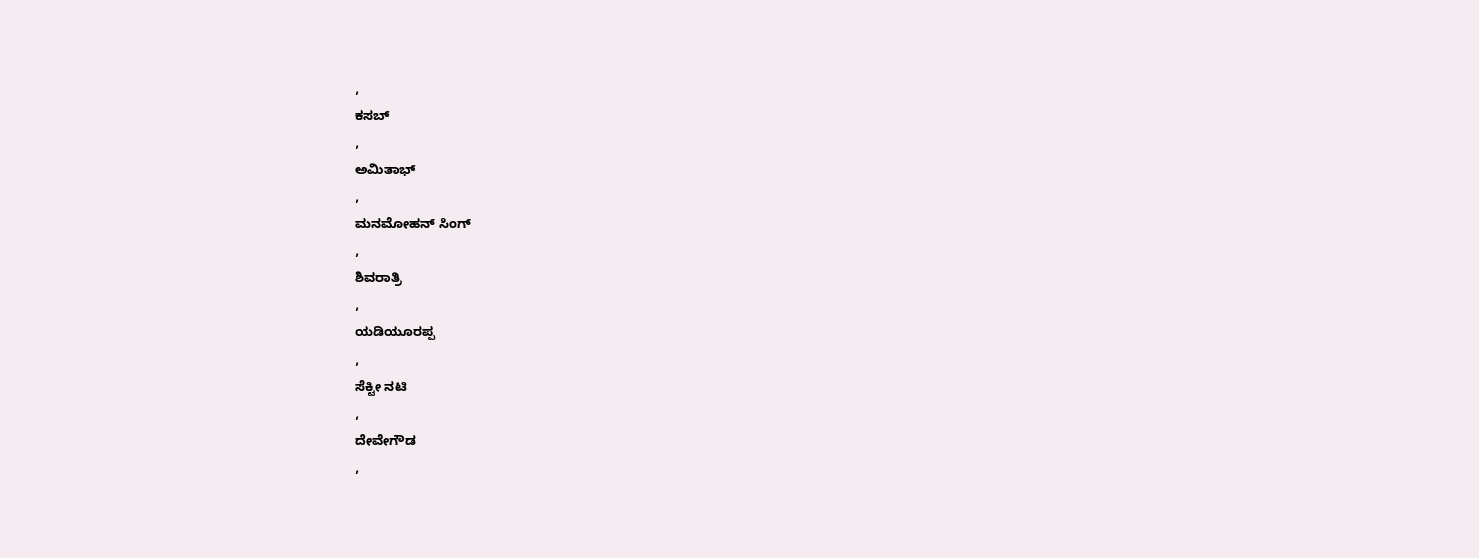,
ಕಸಬ್
,
ಅಮಿತಾಭ್
,
ಮನಮೋಹನ್ ಸಿಂಗ್
,
ಶಿವರಾತ್ರಿ
,
ಯಡಿಯೂರಪ್ಪ
,
ಸೆಕ್ಟೀ ನಟಿ
,
ದೇವೇಗೌಡ
,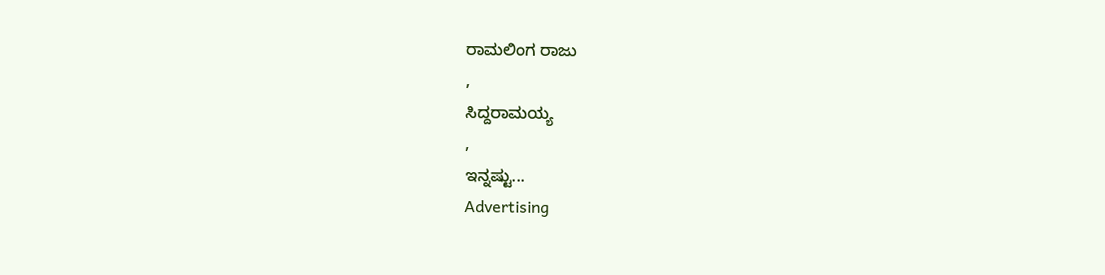ರಾಮಲಿಂಗ ರಾಜು
,
ಸಿದ್ದರಾಮಯ್ಯ
,
ಇನ್ನಷ್ಟು...
Advertising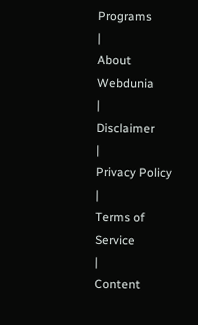Programs
|
About Webdunia
|
Disclaimer
|
Privacy Policy
|
Terms of Service
|
Content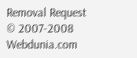Removal Request
© 2007-2008 Webdunia.com